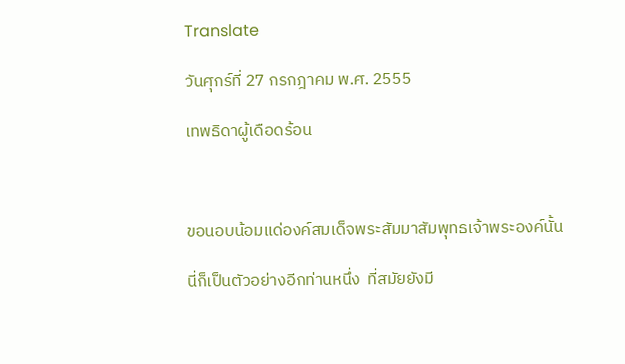Translate

วันศุกร์ที่ 27 กรกฎาคม พ.ศ. 2555

เทพธิดาผู้เดือดร้อน



ขอนอบน้อมแด่องค์สมเด็จพระสัมมาสัมพุทธเจ้าพระองค์นั้น

นี่ก็เป็นตัวอย่างอีกท่านหนึ่ง  ที่สมัยยังมี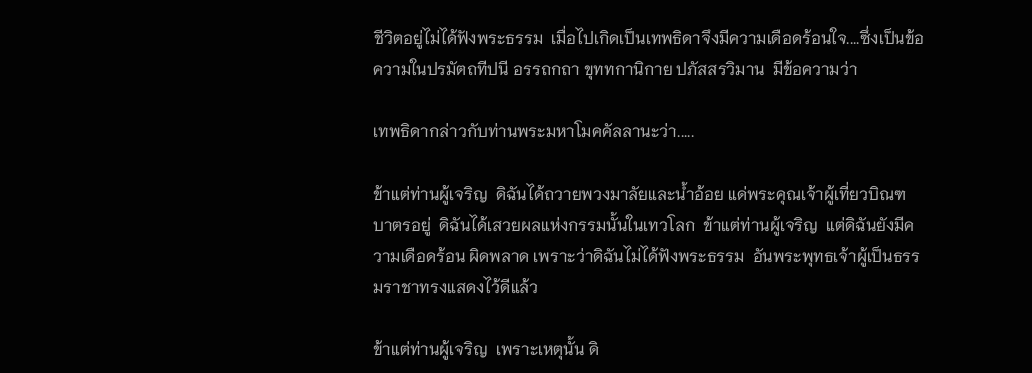ชีวิตอยู่ไม่ได้ฟังพระธรรม  เมื่อไปเกิดเป็นเทพธิดาจึงมีความเดือดร้อนใจ....ซึ่งเป็นข้อความในปรมัตถทีปนี อรรถกถา ขุททกานิกาย ปภัสสรวิมาน  มีข้อความว่า

เทพธิดากล่าวกับท่านพระมหาโมคคัลลานะว่า.....

ข้าแต่ท่านผู้เจริญ  ดิฉันได้ถวายพวงมาลัยและน้ำอ้อย แด่พระคุณเจ้าผู้เที่ยวบิณฑบาตรอยู่  ดิฉันได้เสวยผลแห่งกรรมนั้นในเทวโลก  ข้าแต่ท่านผู้เจริญ  แต่ดิฉันยังมีความเดือดร้อน ผิดพลาด เพราะว่าดิฉันไม่ได้ฟังพระธรรม  อันพระพุทธเจ้าผู้เป็นธรรมราชาทรงแสดงไว้ดีแล้ว

ข้าแต่ท่านผู้เจริญ  เพราะเหตุนั้น ดิ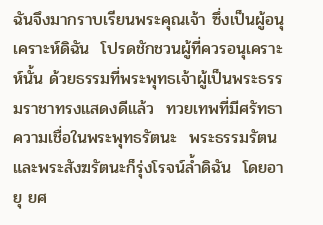ฉันจึงมากราบเรียนพระคุณเจ้า ซึ่งเป็นผู้อนุเคราะห์ดิฉัน  โปรดชักชวนผู้ที่ควรอนุเคราะห์นั้น ด้วยธรรมที่พระพุทธเจ้าผู้เป็นพระธรรมราชาทรงแสดงดีแล้ว  ทวยเทพที่มีศรัทธาความเชื่อในพระพุทธรัตนะ  พระธรรมรัตน  และพระสังฆรัตนะก็รุ่งโรจน์ล้ำดิฉัน  โดยอายุ ยศ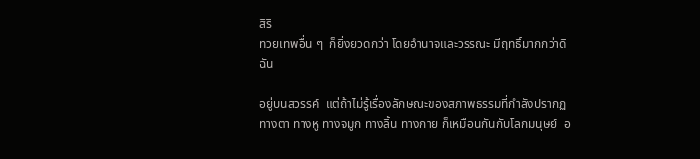สิริ
ทวยเทพอื่น ๆ  ก็ยิ่งยวดกว่า โดยอำนาจและวรรณะ มีฤทธิ์มากกว่าดิฉัน

อยู่บนสวรรค์  แต่ถ้าไม่รู้เรื่องลักษณะของสภาพธรรมที่กำลังปรากฏทางตา ทางหู ทางจมูก ทางลิ้น ทางกาย ก็เหมือนกันกับโลกมนุษย์  อ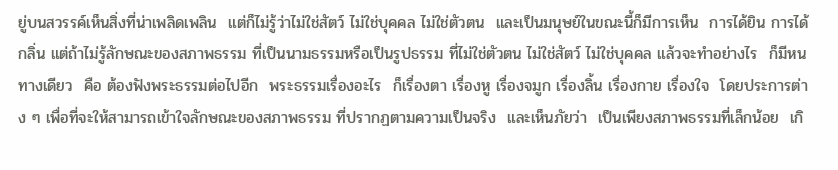ยู่บนสวรรค์เห็นสิ่งที่น่าเพลิดเพลิน  แต่ก็ไม่รู้ว่าไม่ใช่สัตว์ ไม่ใช่บุคคล ไม่ใช่ตัวตน  และเป็นมนุษย์ในขณะนี้ก็มีการเห็น  การได้ยิน การได้กลิ่น แต่ถ้าไม่รู้ลักษณะของสภาพธรรม ที่เป็นนามธรรมหรือเป็นรูปธรรม ที่ไม่ใช่ตัวตน ไม่ใช่สัตว์ ไม่ใช่บุคคล แล้วจะทำอย่างไร  ก็มีหนทางเดียว  คือ ต้องฟังพระธรรมต่อไปอีก  พระธรรมเรื่องอะไร  ก็เรื่องตา เรื่องหู เรื่องจมูก เรื่องลิ้น เรื่องกาย เรื่องใจ  โดยประการต่าง ๆ เพื่อที่จะให้สามารถเข้าใจลักษณะของสภาพธรรม ที่ปรากฏตามความเป็นจริง  และเห็นภัยว่า  เป็นเพียงสภาพธรรมที่เล็กน้อย  เกิ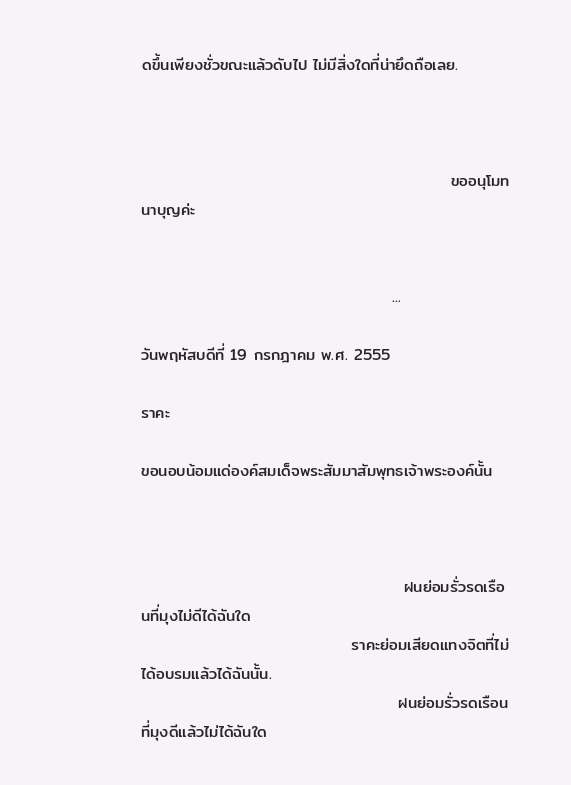ดขึ้นเพียงชั่วขณะแล้วดับไป ไม่มีสิ่งใดที่น่ายึดถือเลย.



                                                     ขออนุโมทนาบุญค่ะ


                                           ...

วันพฤหัสบดีที่ 19 กรกฎาคม พ.ศ. 2555

ราคะ

ขอนอบน้อมแด่องค์สมเด็จพระสัมมาสัมพุทธเจ้าพระองค์นั้น



                                             ฝนย่อมรั่วรดเรือนที่มุงไม่ดีได้ฉันใด
                                    ราคะย่อมเสียดแทงจิตที่ไม่ได้อบรมแล้วได้ฉันนั้น.
                                            ฝนย่อมรั่วรดเรือนที่มุงดีแล้วไม่ได้ฉันใด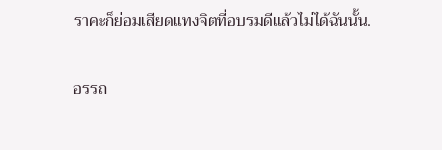ราคะก็ย่อมเสียดแทงจิตที่อบรมดีแล้วไม่ได้ฉันนั้น.

อรรถ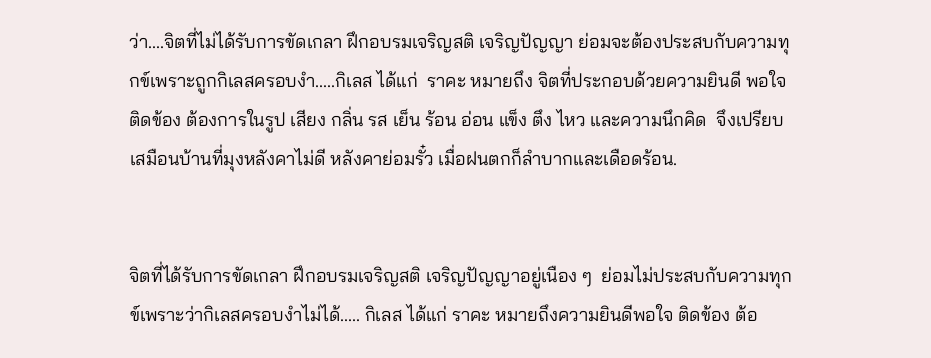ว่า....จิตที่ไม่ได้รับการขัดเกลา ฝึกอบรมเจริญสติ เจริญปัญญา ย่อมจะต้องประสบกับความทุกข์เพราะถูกกิเลสครอบงำ.....กิเลส ได้แก่  ราคะ หมายถึง จิตที่ประกอบด้วยความยินดี พอใจ ติดข้อง ต้องการในรูป เสียง กลิ่น รส เย็น ร้อน อ่อน แข็ง ตึง ไหว และความนึกคิด  จึงเปรียบเสมือนบ้านที่มุงหลังคาไม่ดี หลังคาย่อมรั๋ว เมื่อฝนตกก็ลำบากและเดือดร้อน.


จิตที่ได้รับการขัดเกลา ฝึกอบรมเจริญสติ เจริญปัญญาอยู่เนือง ๆ  ย่อมไม่ประสบกับความทุกข์เพราะว่ากิเลสครอบงำไม่ได้..... กิเลส ได้แก่ ราคะ หมายถึงความยินดีพอใจ ติดข้อง ต้อ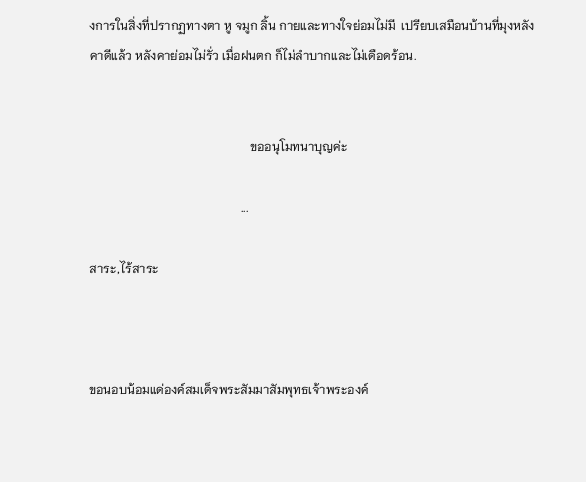งการในสิ่งที่ปรากฏทางตา หู จมูก ลิ้น กายและทางใจย่อมไม่มี  เปรียบเสมือนบ้านที่มุงหลังคาดีแล้ว หลังคาย่อมไม่รั่ว เมื่อฝนตก ก็ไม่ลำบากและไม่เดือดร้อน.


                                                    ขออนุโมทนาบุญค่ะ

                                                 ...

สาระ,ไร้สาระ



ขอนอบน้อมแด่องค์สมเด็จพระสัมมาสัมพุทธเจ้าพระองค์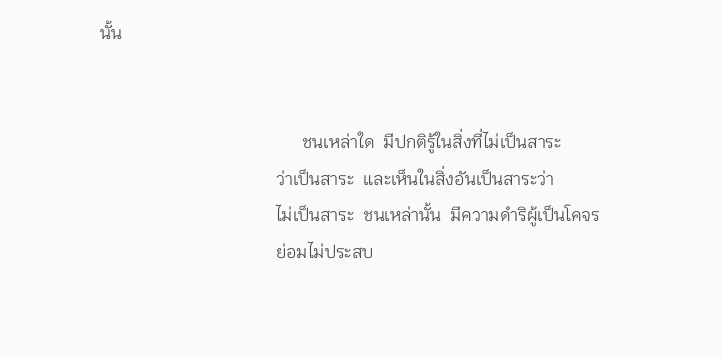นั้น


                                              ชนเหล่าใด  มีปกติรู้ในสิ่งที่ไม่เป็นสาระ
                                        ว่าเป็นสาระ  และเห็นในสิ่งอันเป็นสาระว่า
                                        ไม่เป็นสาระ  ชนเหล่านั้น  มีความดำริผู้เป็นโคจร
                                        ย่อมไม่ประสบ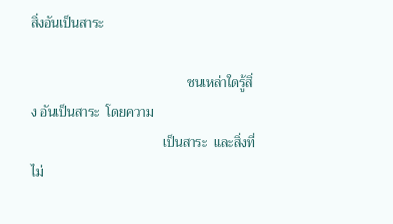สิ่งอันเป็นสาระ

                                              ชนเหล่าใดรู้สิ่ง อันเป็นสาระ  โดยความ
                                       เป็นสาระ  และสิ่งที่ไม่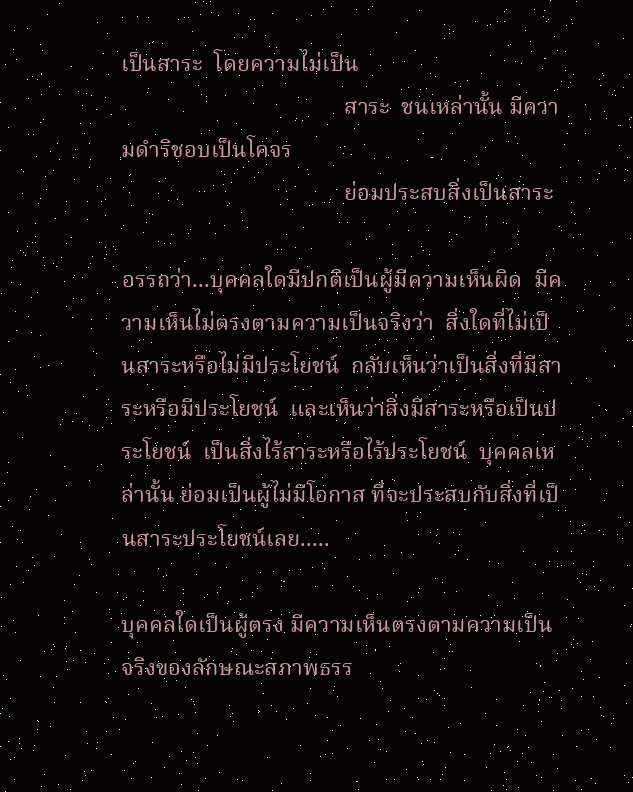เป็นสาระ  โดยความไม่เป็น
                                       สาระ  ชนเหล่านั้น มีความดำริชอบเป็นโคจร
                                       ย่อมประสบสิ่งเป็นสาระ

อรรถว่า...บุคคลใดมีปกติเป็นผู้มีความเห็นผิด  มีความเห็นไม่ตรงตามความเป็นจริงว่า  สิ่งใดที่ไม่เป็นสาระหรือไม่มีประโยชน์  กลับเห็นว่าเป็นสิ่งที่มีสาระหรือมีประโยชน์  และเห็นว่าสิ่งมีสาระหรือเป็นประโยชน์  เป็นสิ่งไร้สาระหรือไร้ประโยชน์  บุคคลเหล่านั้น ย่อมเป็นผู้ไม่มีโอกาส ที่จะประสบกับสิ่งที่เป็นสาระประโยชน์เลย.....

บุคคลใดเป็นผู้ตรง มีความเห็นตรงตามความเป็นจริงของลักษณะสภาพธรร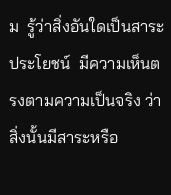ม  รู้ว่าสิ่งอันใดเป็นสาระประโยชน์  มีความเห็นตรงตามความเป็นจริง ว่าสิ่งนั้นมีสาระหรือ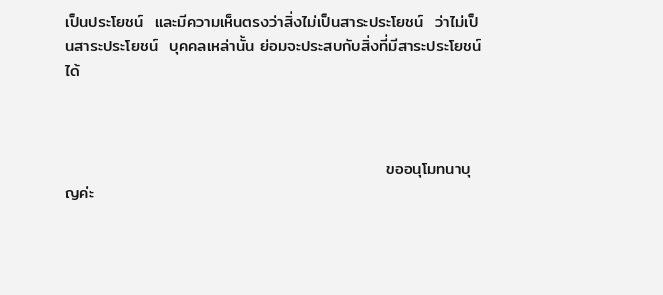เป็นประโยชน์  และมีความเห็นตรงว่าสิ่งไม่เป็นสาระประโยชน์  ว่าไม่เป็นสาระประโยชน์  บุคคลเหล่านั้น ย่อมจะประสบกับสิ่งที่มีสาระประโยชน์ได้



                                                       ขออนุโมทนาบุญค่ะ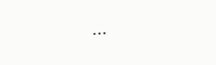...